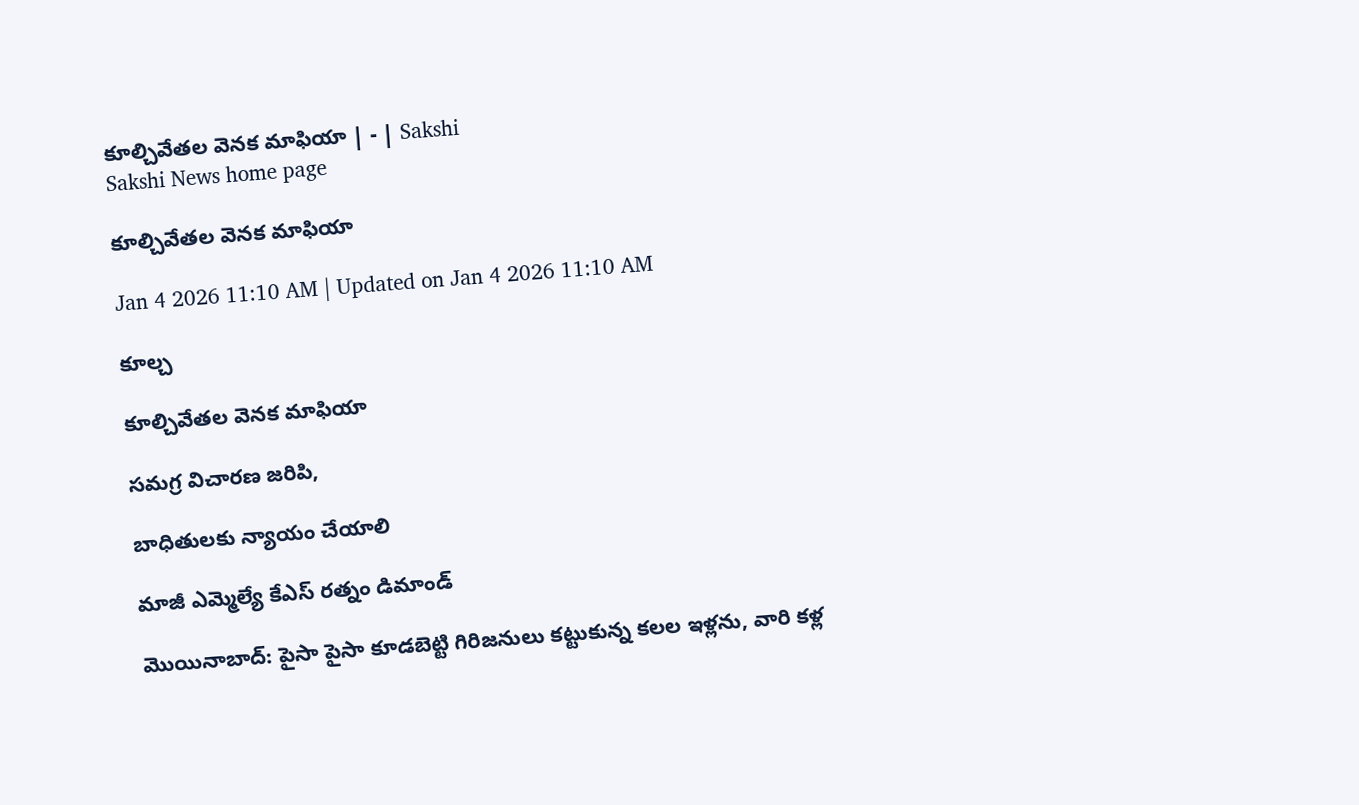కూల్చివేతల వెనక మాఫియా | - | Sakshi
Sakshi News home page

కూల్చివేతల వెనక మాఫియా

Jan 4 2026 11:10 AM | Updated on Jan 4 2026 11:10 AM

కూల్చ

కూల్చివేతల వెనక మాఫియా

సమగ్ర విచారణ జరిపి,

బాధితులకు న్యాయం చేయాలి

మాజీ ఎమ్మెల్యే కేఎస్‌ రత్నం డిమాండ్‌

మొయినాబాద్‌: పైసా పైసా కూడబెట్టి గిరిజనులు కట్టుకున్న కలల ఇళ్లను, వారి కళ్ల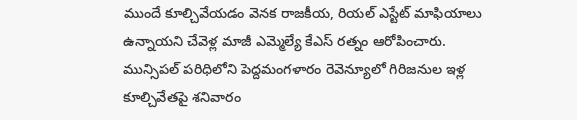ముందే కూల్చివేయడం వెనక రాజకీయ, రియల్‌ ఎస్టేట్‌ మాఫియాలు ఉన్నాయని చేవెళ్ల మాజీ ఎమ్మెల్యే కేఎస్‌ రత్నం ఆరోపించారు. మున్సిపల్‌ పరిధిలోని పెద్దమంగళారం రెవెన్యూలో గిరిజనుల ఇళ్ల కూల్చివేతపై శనివారం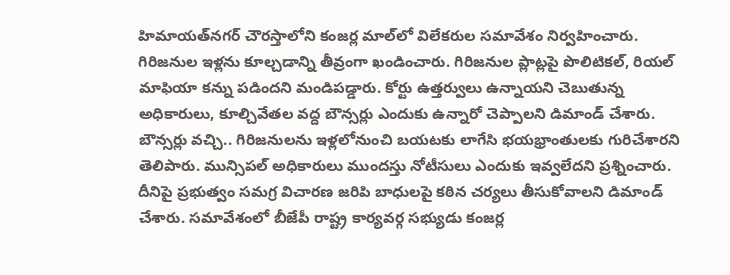హిమాయత్‌నగర్‌ చౌరస్తాలోని కంజర్ల మాల్‌లో విలేకరుల సమావేశం నిర్వహించారు. గిరిజనుల ఇళ్లను కూల్చడాన్ని తీవ్రంగా ఖండించారు. గిరిజనుల ప్లాట్లపై పొలిటికల్‌, రియల్‌ మాఫియా కన్ను పడిందని మండిపడ్డారు. కోర్టు ఉత్తర్వులు ఉన్నాయని చెబుతున్న అధికారులు, కూల్చివేతల వద్ద బౌన్సర్లు ఎందుకు ఉన్నారో చెప్పాలని డిమాండ్‌ చేశారు. బౌన్సర్లు వచ్చి.. గిరిజనులను ఇళ్లలోనుంచి బయటకు లాగేసి భయభ్రాంతులకు గురిచేశారని తెలిపారు. మున్సిపల్‌ అధికారులు ముందస్తు నోటీసులు ఎందుకు ఇవ్వలేదని ప్రశ్నించారు. దీనిపై ప్రభుత్వం సమగ్ర విచారణ జరిపి బాధులపై కఠిన చర్యలు తీసుకోవాలని డిమాండ్‌ చేశారు. సమావేశంలో బీజేపీ రాష్ట్ర కార్యవర్గ సభ్యుడు కంజర్ల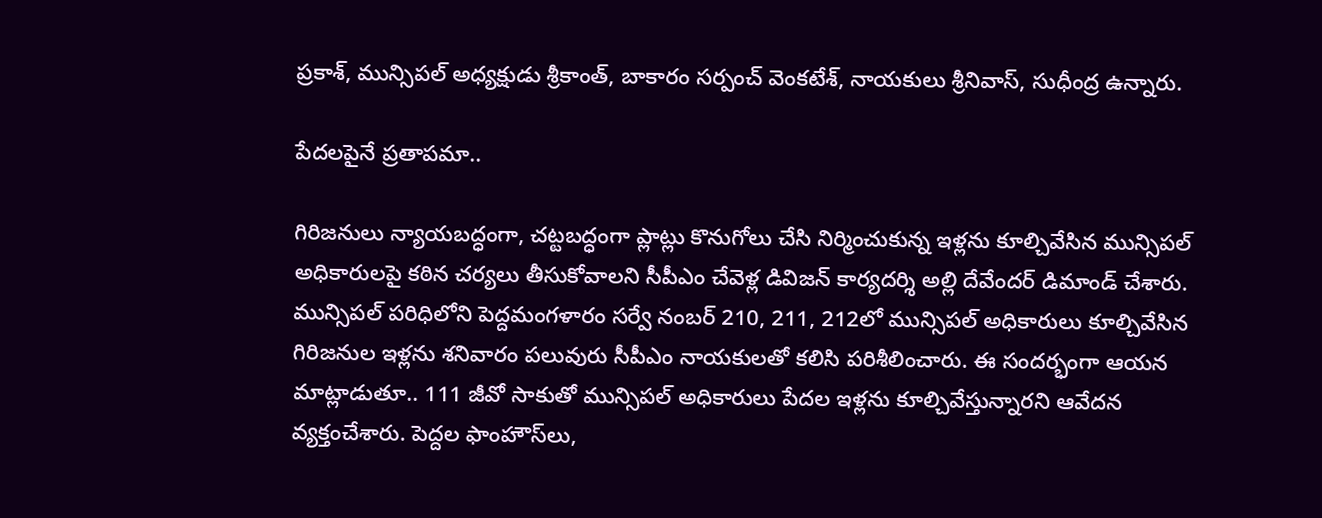ప్రకాశ్‌, మున్సిపల్‌ అధ్యక్షుడు శ్రీకాంత్‌, బాకారం సర్పంచ్‌ వెంకటేశ్‌, నాయకులు శ్రీనివాస్‌, సుధీంద్ర ఉన్నారు.

పేదలపైనే ప్రతాపమా..

గిరిజనులు న్యాయబద్ధంగా, చట్టబద్ధంగా ప్లాట్లు కొనుగోలు చేసి నిర్మించుకున్న ఇళ్లను కూల్చివేసిన మున్సిపల్‌ అధికారులపై కఠిన చర్యలు తీసుకోవాలని సీపీఎం చేవెళ్ల డివిజన్‌ కార్యదర్శి అల్లి దేవేందర్‌ డిమాండ్‌ చేశారు. మున్సిపల్‌ పరిధిలోని పెద్దమంగళారం సర్వే నంబర్‌ 210, 211, 212లో మున్సిపల్‌ అధికారులు కూల్చివేసిన గిరిజనుల ఇళ్లను శనివారం పలువురు సీపీఎం నాయకులతో కలిసి పరిశీలించారు. ఈ సందర్భంగా ఆయన మాట్లాడుతూ.. 111 జీవో సాకుతో మున్సిపల్‌ అధికారులు పేదల ఇళ్లను కూల్చివేస్తున్నారని ఆవేదన వ్యక్తంచేశారు. పెద్దల ఫాంహౌస్‌లు,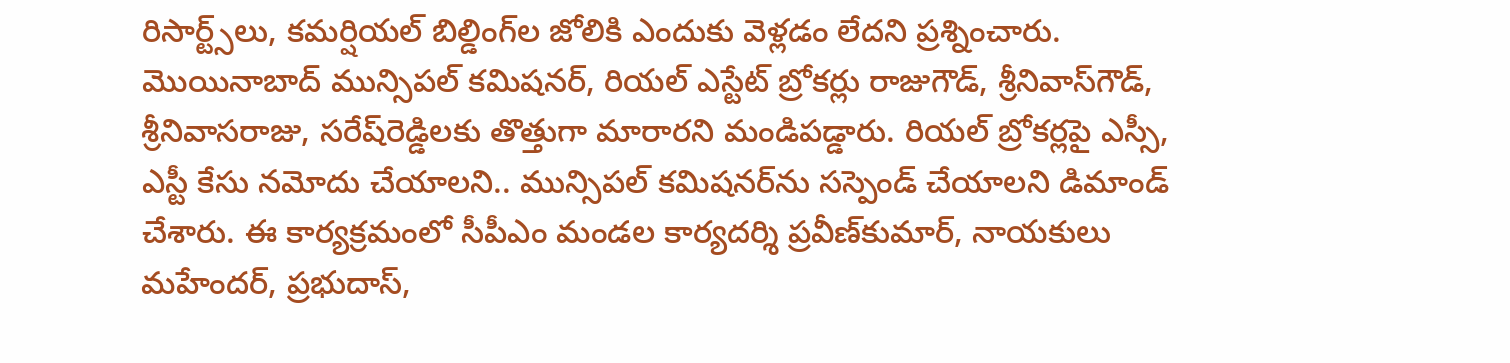రిసార్ట్స్‌లు, కమర్షియల్‌ బిల్డింగ్‌ల జోలికి ఎందుకు వెళ్లడం లేదని ప్రశ్నించారు. మొయినాబాద్‌ మున్సిపల్‌ కమిషనర్‌, రియల్‌ ఎస్టేట్‌ బ్రోకర్లు రాజుగౌడ్‌, శ్రీనివాస్‌గౌడ్‌, శ్రీనివాసరాజు, సరేష్‌రెడ్డిలకు తొత్తుగా మారారని మండిపడ్డారు. రియల్‌ బ్రోకర్లపై ఎస్సీ, ఎస్టీ కేసు నమోదు చేయాలని.. మున్సిపల్‌ కమిషనర్‌ను సస్పెండ్‌ చేయాలని డిమాండ్‌ చేశారు. ఈ కార్యక్రమంలో సీపీఎం మండల కార్యదర్శి ప్రవీణ్‌కుమార్‌, నాయకులు మహేందర్‌, ప్రభుదాస్‌,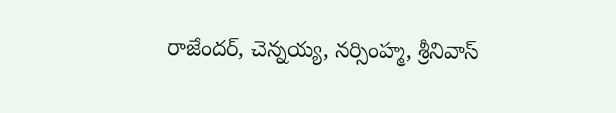రాజేందర్‌, చెన్నయ్య, నర్సింహ్మ, శ్రీనివాస్‌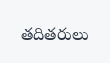తదితరులు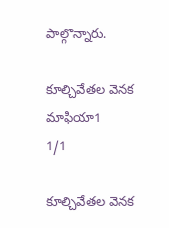పాల్గొన్నారు.

కూల్చివేతల వెనక మాఫియా1
1/1

కూల్చివేతల వెనక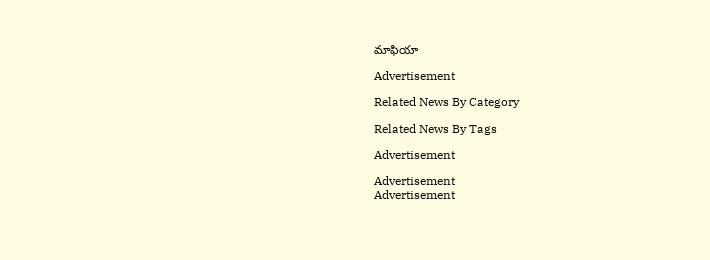మాఫియా

Advertisement

Related News By Category

Related News By Tags

Advertisement

Advertisement
Advertisement